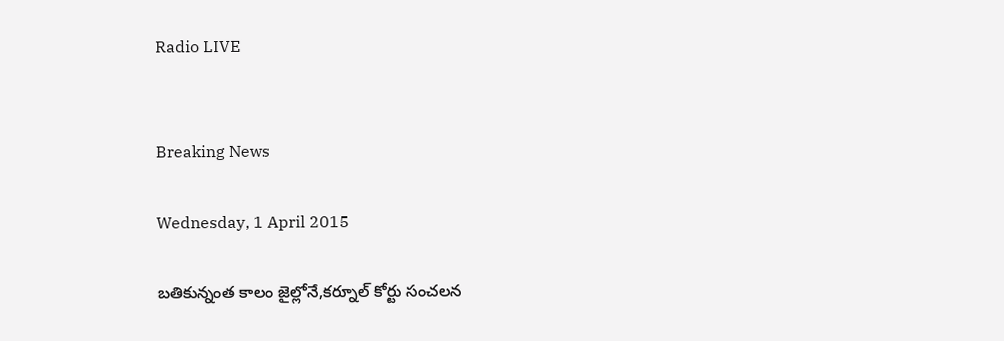Radio LIVE


Breaking News

Wednesday, 1 April 2015

బతికున్నంత కాలం జైల్లోనే,కర్నూల్ కోర్టు సంచలన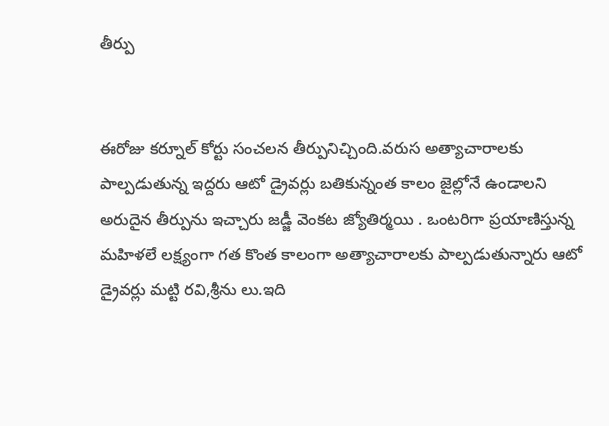తీర్పు


ఈరోజు కర్నూల్ కోర్టు సంచలన తీర్పునిచ్చింది.వరుస అత్యాచారాలకు పాల్పడుతున్న ఇద్దరు ఆటో డ్రైవర్లు బతికున్నంత కాలం జైల్లోనే ఉండాలని అరుదైన తీర్పును ఇచ్చారు జడ్జీ వెంకట జ్యోతిర్మయి . ఒంటరిగా ప్రయాణిస్తున్న మహిళలే లక్ష్యంగా గత కొంత కాలంగా అత్యాచారాలకు పాల్పడుతున్నారు ఆటో డ్రైవర్లు మట్టి రవి,శ్రీను లు.ఇది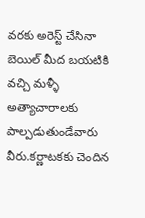వరకు అరెస్ట్ చేసినా బెయిల్ మీద బయటికి వచ్చి మళ్ళీ అత్యాచారాలకు పాల్పడుతుండేవారు వీరు.కర్ణాటకకు చెందిన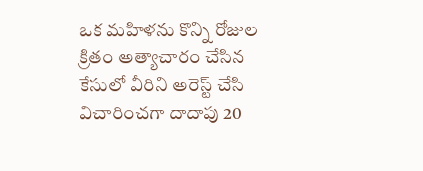ఒక మహిళను కొన్ని రోజుల క్రితం అత్యాచారం చేసిన కేసులో వీరిని అరెస్ట్ చేసి విచారించగా దాదాపు 20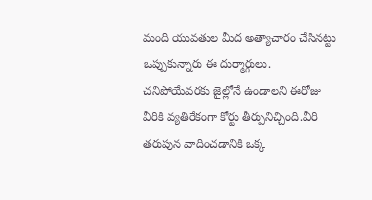మంది యువతుల మీద అత్యాచారం చేసినట్టు ఒప్పుకున్నారు ఈ దుర్మార్గులు. చనిపోయేవరకు జైల్లోనే ఉండాలని ఈరోజు వీరికి వ్యతిరేకంగా కోర్టు తీర్పునిచ్చింది.వీరి తరుపున వాదించడానికి ఒక్క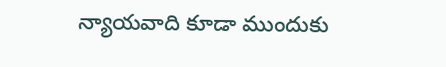న్యాయవాది కూడా ముందుకు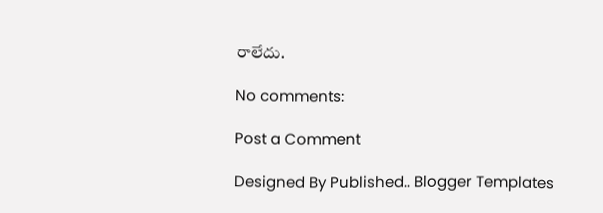రాలేదు.

No comments:

Post a Comment

Designed By Published.. Blogger Templates